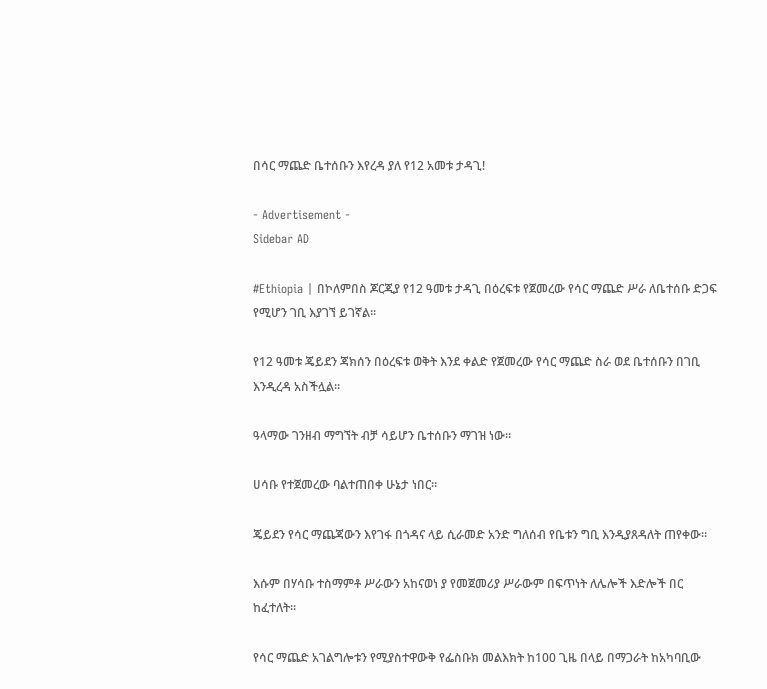በሳር ማጨድ ቤተሰቡን እየረዳ ያለ የ12 አመቱ ታዳጊ!

- Advertisement -
Sidebar AD

#Ethiopia | በኮለምበስ ጆርጂያ የ12 ዓመቱ ታዳጊ በዕረፍቱ የጀመረው የሳር ማጨድ ሥራ ለቤተሰቡ ድጋፍ የሚሆን ገቢ እያገኘ ይገኛል።

የ12 ዓመቱ ጄይደን ጃክሰን በዕረፍቱ ወቅት እንደ ቀልድ የጀመረው የሳር ማጨድ ስራ ወደ ቤተሰቡን በገቢ እንዲረዳ አስችሏል።

ዓላማው ገንዘብ ማግኘት ብቻ ሳይሆን ቤተሰቡን ማገዝ ነው።

ሀሳቡ የተጀመረው ባልተጠበቀ ሁኔታ ነበር።

ጄይደን የሳር ማጨጃውን እየገፋ በጎዳና ላይ ሲራመድ አንድ ግለሰብ የቤቱን ግቢ እንዲያጸዳለት ጠየቀው።

እሱም በሃሳቡ ተስማምቶ ሥራውን አከናወነ ያ የመጀመሪያ ሥራውም በፍጥነት ለሌሎች እድሎች በር ከፈተለት።

የሳር ማጨድ አገልግሎቱን የሚያስተዋውቅ የፌስቡክ መልእክት ከ100 ጊዜ በላይ በማጋራት ከአካባቢው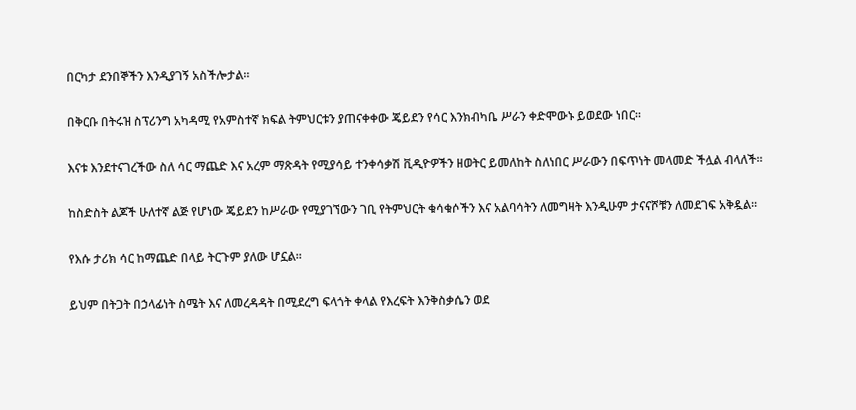በርካታ ደንበኞችን እንዲያገኝ አስችሎታል።

በቅርቡ በትሩዝ ስፕሪንግ አካዳሚ የአምስተኛ ክፍል ትምህርቱን ያጠናቀቀው ጄይደን የሳር እንክብካቤ ሥራን ቀድሞውኑ ይወደው ነበር።

እናቱ እንደተናገረችው ስለ ሳር ማጨድ እና አረም ማጽዳት የሚያሳይ ተንቀሳቃሽ ቪዲዮዎችን ዘወትር ይመለከት ስለነበር ሥራውን በፍጥነት መላመድ ችሏል ብላለች።

ከስድስት ልጆች ሁለተኛ ልጅ የሆነው ጄይደን ከሥራው የሚያገኘውን ገቢ የትምህርት ቁሳቁሶችን እና አልባሳትን ለመግዛት እንዲሁም ታናናሾቹን ለመደገፍ አቅዷል።

የእሱ ታሪክ ሳር ከማጨድ በላይ ትርጉም ያለው ሆኗል።

ይህም በትጋት በኃላፊነት ስሜት እና ለመረዳዳት በሚደረግ ፍላጎት ቀላል የእረፍት እንቅስቃሴን ወደ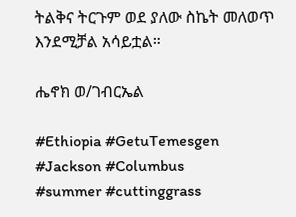ትልቅና ትርጉም ወደ ያለው ስኬት መለወጥ እንደሚቻል አሳይቷል።

ሔኖክ ወ/ገብርኤል

#Ethiopia #GetuTemesgen
#Jackson #Columbus
#summer #cuttinggrass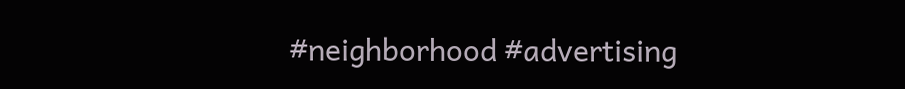#neighborhood #advertising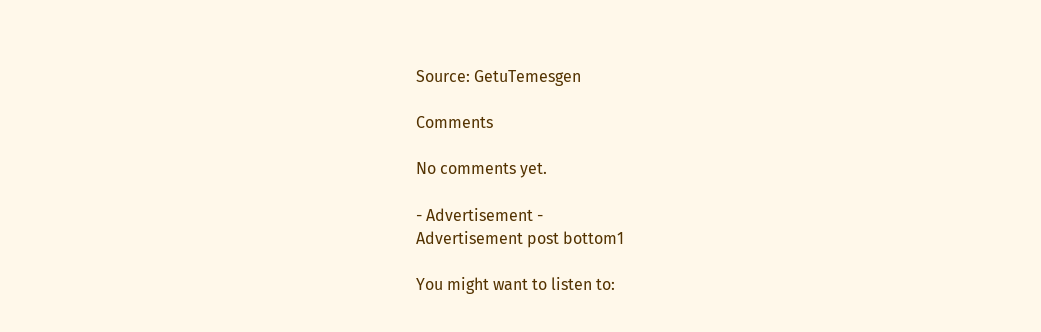Source: GetuTemesgen

Comments

No comments yet.

- Advertisement -
Advertisement post bottom1

You might want to listen to: